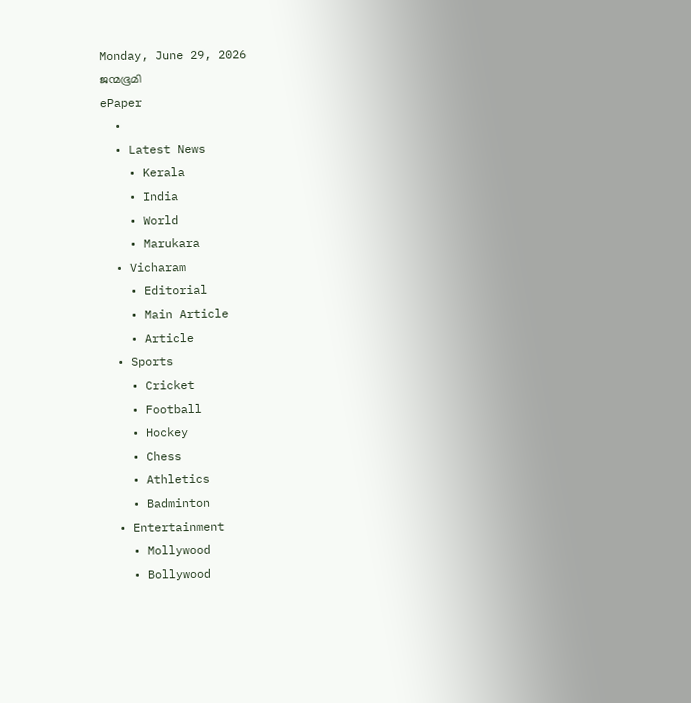Monday, June 29, 2026
ജന്മഭൂമി
ePaper
  •
  • Latest News
    • Kerala
    • India
    • World
    • Marukara
  • Vicharam
    • Editorial
    • Main Article
    • Article
  • Sports
    • Cricket
    • Football
    • Hockey
    • Chess
    • Athletics
    • Badminton
  • Entertainment
    • Mollywood
    • Bollywood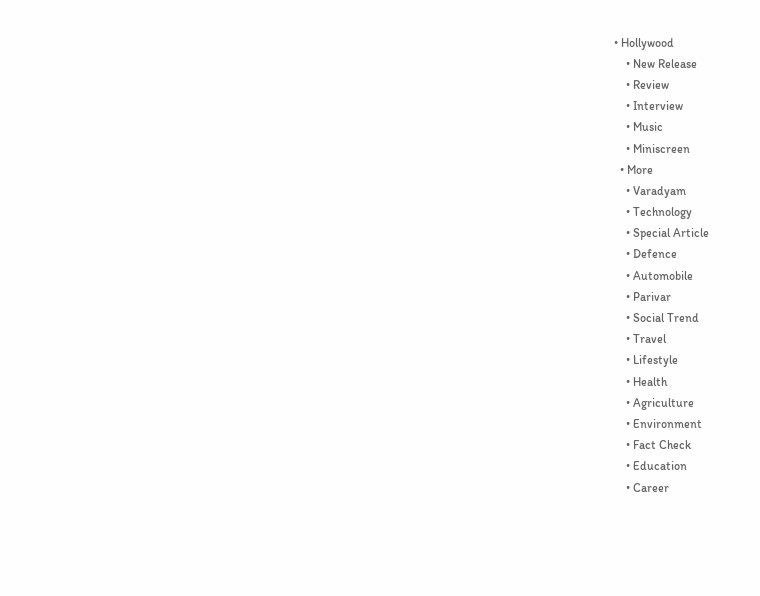• Hollywood
    • New Release
    • Review
    • Interview
    • Music
    • Miniscreen
  • More
    • Varadyam
    • Technology
    • Special Article
    • Defence
    • Automobile
    • Parivar
    • Social Trend
    • Travel
    • Lifestyle
    • Health
    • Agriculture
    • Environment
    • Fact Check
    • Education
    • Career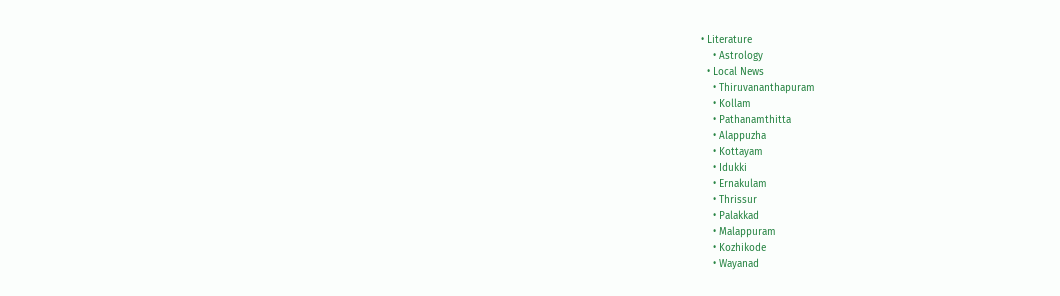• Literature
    • Astrology
  • Local News
    • Thiruvananthapuram
    • Kollam
    • Pathanamthitta
    • Alappuzha
    • Kottayam
    • Idukki
    • Ernakulam
    • Thrissur
    • Palakkad
    • Malappuram
    • Kozhikode
    • Wayanad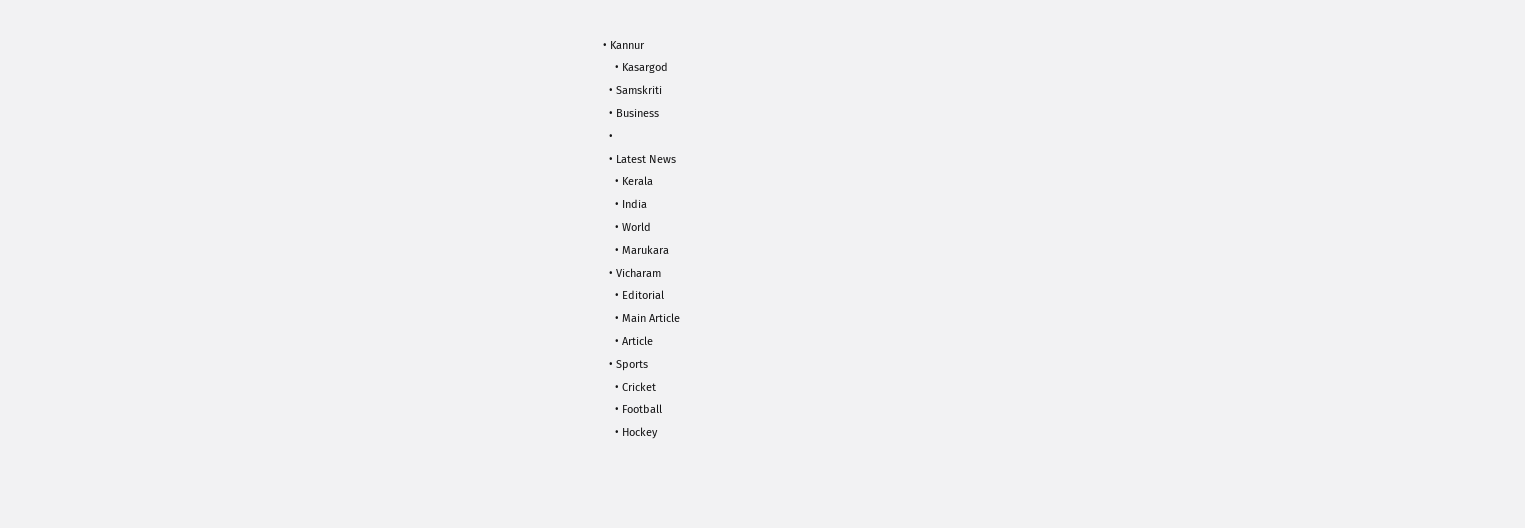• Kannur
    • Kasargod
  • Samskriti
  • Business
  •
  • Latest News
    • Kerala
    • India
    • World
    • Marukara
  • Vicharam
    • Editorial
    • Main Article
    • Article
  • Sports
    • Cricket
    • Football
    • Hockey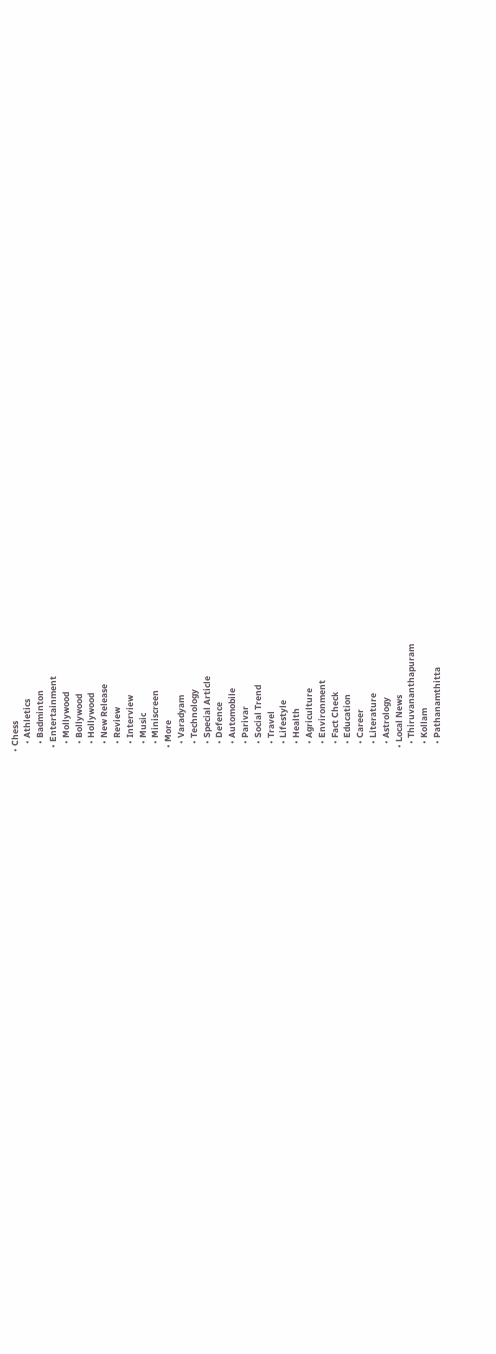• Chess
    • Athletics
    • Badminton
  • Entertainment
    • Mollywood
    • Bollywood
    • Hollywood
    • New Release
    • Review
    • Interview
    • Music
    • Miniscreen
  • More
    • Varadyam
    • Technology
    • Special Article
    • Defence
    • Automobile
    • Parivar
    • Social Trend
    • Travel
    • Lifestyle
    • Health
    • Agriculture
    • Environment
    • Fact Check
    • Education
    • Career
    • Literature
    • Astrology
  • Local News
    • Thiruvananthapuram
    • Kollam
    • Pathanamthitta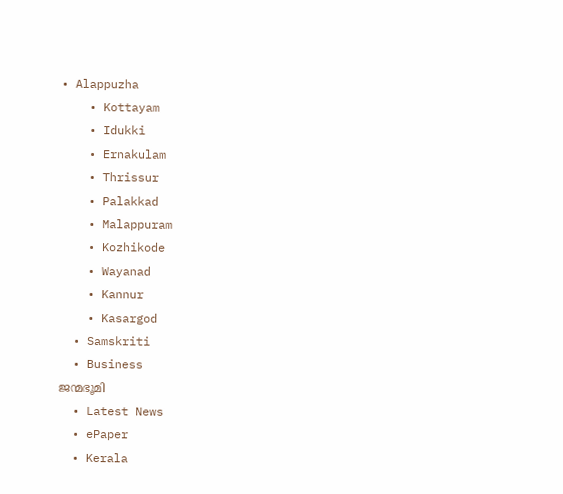• Alappuzha
    • Kottayam
    • Idukki
    • Ernakulam
    • Thrissur
    • Palakkad
    • Malappuram
    • Kozhikode
    • Wayanad
    • Kannur
    • Kasargod
  • Samskriti
  • Business
ജന്മഭൂമി
  • Latest News
  • ePaper
  • Kerala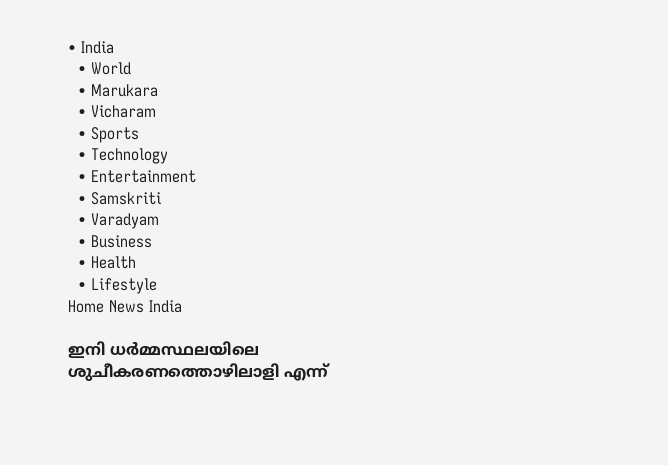• India
  • World
  • Marukara
  • Vicharam
  • Sports
  • Technology
  • Entertainment
  • Samskriti
  • Varadyam
  • Business
  • Health
  • Lifestyle
Home News India

ഇനി ധര്‍മ്മസ്ഥലയിലെ ശുചീകരണത്തൊഴിലാളി എന്ന്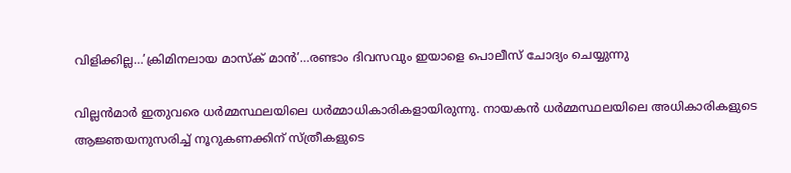വിളിക്കില്ല…’ക്രിമിനലായ മാസ്ക് മാന്‍’…രണ്ടാം ദിവസവും ഇയാളെ പൊലീസ് ചോദ്യം ചെയ്യുന്നു

വില്ലന്‍മാര്‍ ഇതുവരെ ധര്‍മ്മസ്ഥലയിലെ ധര്‍മ്മാധികാരികളായിരുന്നു. നായകന്‍ ധര്‍മ്മസ്ഥലയിലെ അധികാരികളുടെ ആജ്ഞയനുസരിച്ച് നൂറുകണക്കിന് സ്ത്രീകളുടെ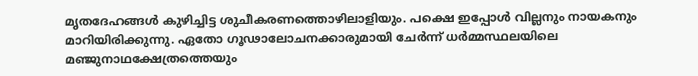മൃതദേഹങ്ങള്‍ കുഴിച്ചിട്ട ശുചീകരണത്തൊഴിലാളിയും. പക്ഷെ ഇപ്പോള്‍ വില്ലനും നായകനും മാറിയിരിക്കുന്നു. ഏതോ ഗൂഢാലോചനക്കാരുമായി ചേര്‍ന്ന് ധര്‍മ്മസ്ഥലയിലെ മഞ്ജുനാഥക്ഷേത്രത്തെയും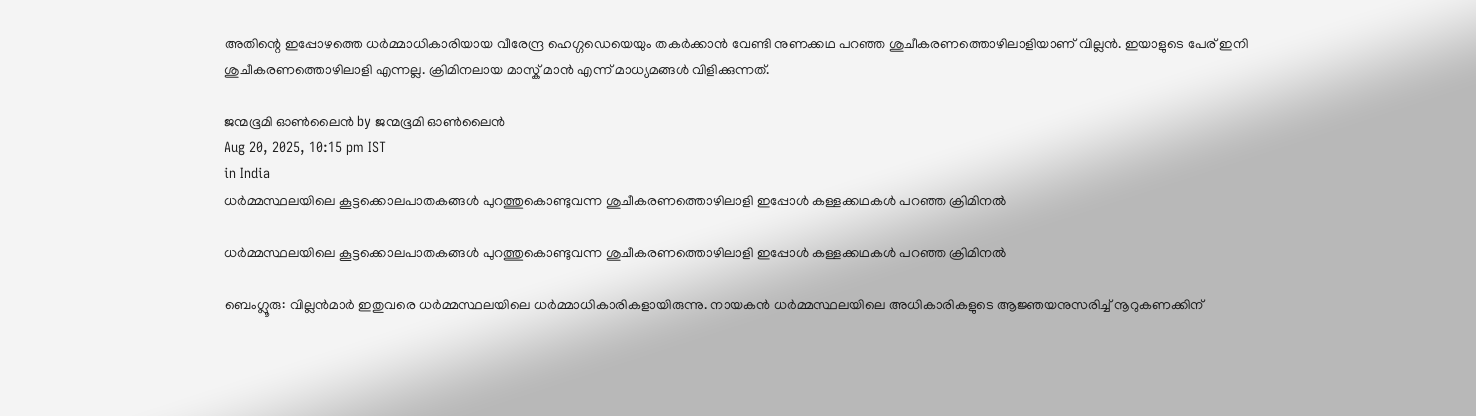അതിന്റെ ഇപ്പോഴത്തെ ധര്‍മ്മാധികാരിയായ വീരേന്ദ്ര ഹെഗ്ഗഡെയെയും തകര്‍ക്കാന്‍ വേണ്ടി നുണക്കഥ പറഞ്ഞ ശുചീകരണത്തൊഴിലാളിയാണ് വില്ലന്‍. ഇയാളുടെ പേര് ഇനി ശുചീകരണത്തൊഴിലാളി എന്നല്ല. ക്രിമിനലായ മാസ്ക് മാന്‍ എന്ന് മാധ്യമങ്ങള്‍ വിളിക്കുന്നത്.

ജന്മഭൂമി ഓണ്‍ലൈന്‍ by ജന്മഭൂമി ഓണ്‍ലൈന്‍
Aug 20, 2025, 10:15 pm IST
in India
ധര്‍മ്മസ്ഥലയിലെ കൂട്ടക്കൊലപാതകങ്ങള്‍ പുറത്തുകൊണ്ടുവന്ന ശുചീകരണത്തൊഴിലാളി ഇപ്പോള്‍ കള്ളക്കഥകള്‍ പറഞ്ഞ ക്രിമിനല്‍

ധര്‍മ്മസ്ഥലയിലെ കൂട്ടക്കൊലപാതകങ്ങള്‍ പുറത്തുകൊണ്ടുവന്ന ശുചീകരണത്തൊഴിലാളി ഇപ്പോള്‍ കള്ളക്കഥകള്‍ പറഞ്ഞ ക്രിമിനല്‍

ബെംഗ്ലൂരു: വില്ലന്‍മാര്‍ ഇതുവരെ ധര്‍മ്മസ്ഥലയിലെ ധര്‍മ്മാധികാരികളായിരുന്നു. നായകന്‍ ധര്‍മ്മസ്ഥലയിലെ അധികാരികളുടെ ആജ്ഞയനുസരിച്ച് നൂറുകണക്കിന്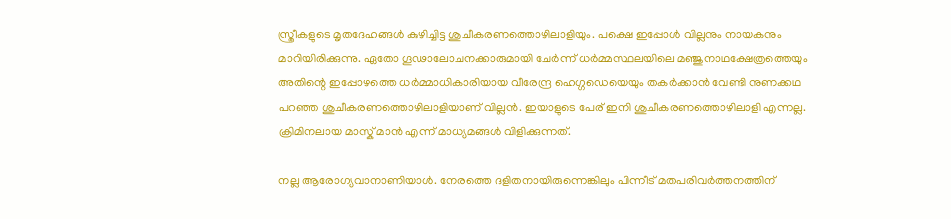സ്ത്രീകളുടെ മൃതദേഹങ്ങള്‍ കുഴിച്ചിട്ട ശുചീകരണത്തൊഴിലാളിയും. പക്ഷെ ഇപ്പോള്‍ വില്ലനും നായകനും മാറിയിരിക്കുന്നു. ഏതോ ഗൂഢാലോചനക്കാരുമായി ചേര്‍ന്ന് ധര്‍മ്മസ്ഥലയിലെ മഞ്ജുനാഥക്ഷേത്രത്തെയും അതിന്റെ ഇപ്പോഴത്തെ ധര്‍മ്മാധികാരിയായ വീരേന്ദ്ര ഹെഗ്ഗഡെയെയും തകര്‍ക്കാന്‍ വേണ്ടി നുണക്കഥ പറഞ്ഞ ശുചീകരണത്തൊഴിലാളിയാണ് വില്ലന്‍. ഇയാളുടെ പേര് ഇനി ശുചീകരണത്തൊഴിലാളി എന്നല്ല. ക്രിമിനലായ മാസ്ക് മാന്‍ എന്ന് മാധ്യമങ്ങള്‍ വിളിക്കുന്നത്.

നല്ല ആരോഗ്യവാനാണിയാള്‍. നേരത്തെ ദളിതനായിരുന്നെങ്കിലും പിന്നീട് മതപരിവര്‍ത്തനത്തിന്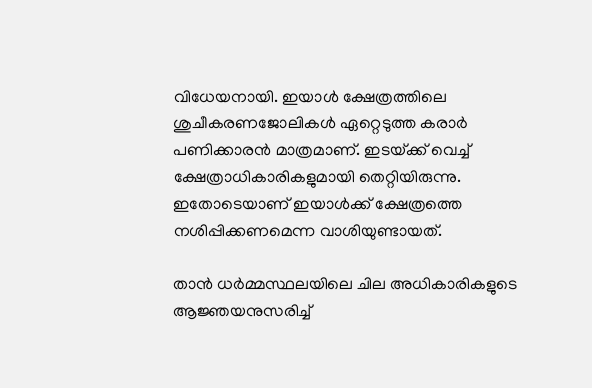വിധേയനായി. ഇയാള്‍ ക്ഷേത്രത്തിലെ ശുചീകരണജോലികള്‍ ഏറ്റെടുത്ത കരാര്‍ പണിക്കാരന്‍ മാത്രമാണ്. ഇടയ്‌ക്ക് വെച്ച് ക്ഷേത്രാധികാരികളുമായി തെറ്റിയിരുന്നു. ഇതോടെയാണ് ഇയാള്‍ക്ക് ക്ഷേത്രത്തെ നശിപ്പിക്കണമെന്ന വാശിയുണ്ടായത്.

താന്‍ ധര്‍മ്മസ്ഥലയിലെ ചില അധികാരികളുടെ ആജ്ഞയനുസരിച്ച്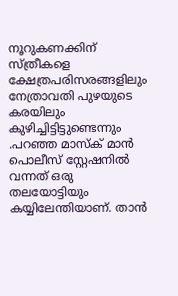നൂറുകണക്കിന് സ്ത്രീകളെ ക്ഷേത്രപരിസരങ്ങളിലും നേത്രാവതി പുഴയുടെ കരയിലും കുഴിച്ചിട്ടിട്ടുണ്ടെന്നും .പറഞ്ഞ മാസ്ക് മാന്‍ പൊലീസ് സ്റ്റേഷനില്‍ വന്നത് ഒരു തലയോട്ടിയും കയ്യിലേന്തിയാണ്. താന്‍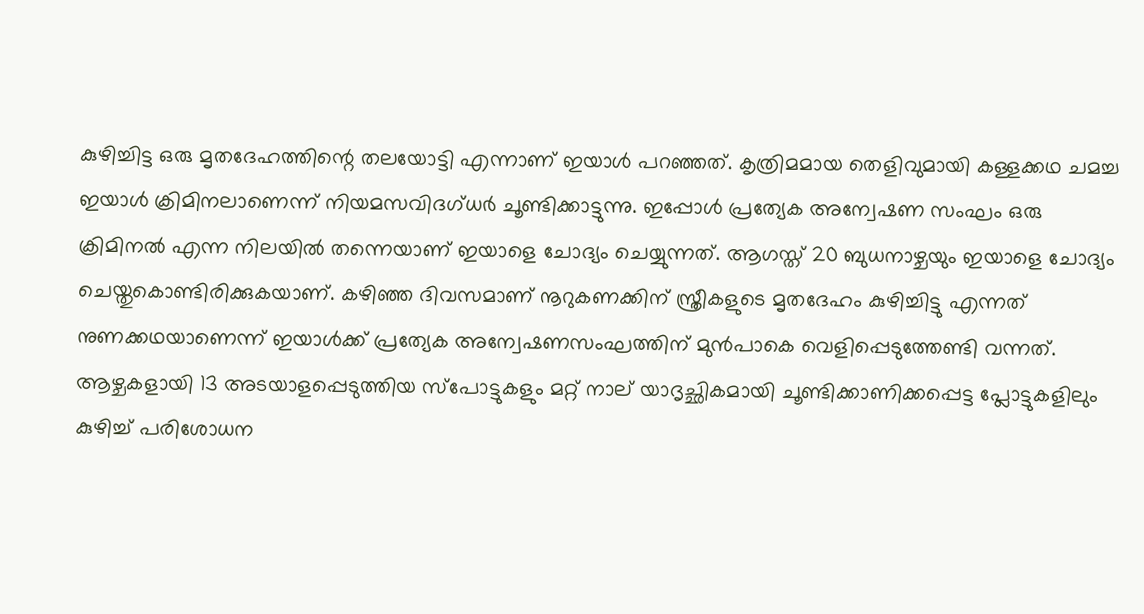കുഴിച്ചിട്ട ഒരു മൃതദേഹത്തിന്റെ തലയോട്ടി എന്നാണ് ഇയാള്‍ പറഞ്ഞത്. കൃത്രിമമായ തെളിവുമായി കള്ളക്കഥ ചമച്ച ഇയാള്‍ ക്രിമിനലാണെന്ന് നിയമസവിദഗ്ധര്‍ ചൂണ്ടിക്കാട്ടുന്നു. ഇപ്പോള്‍ പ്രത്യേക അന്വേഷണ സംഘം ഒരു ക്രിമിനല്‍ എന്ന നിലയില്‍ തന്നെയാണ് ഇയാളെ ചോദ്യം ചെയ്യുന്നത്. ആഗസ്ത് 20 ബുധനാഴ്ചയും ഇയാളെ ചോദ്യം ചെയ്തുകൊണ്ടിരിക്കുകയാണ്. കഴിഞ്ഞ ദിവസമാണ് നൂറുകണക്കിന് സ്ത്രീകളുടെ മൃതദേഹം കുഴിച്ചിട്ടു എന്നത് നുണക്കഥയാണെന്ന് ഇയാള്‍ക്ക് പ്രത്യേക അന്വേഷണസംഘത്തിന് മുന്‍പാകെ വെളിപ്പെടുത്തേണ്ടി വന്നത്. ആഴ്ചകളായി 13 അടയാളപ്പെടുത്തിയ സ്പോട്ടുകളും മറ്റ് നാല് യാദൃച്ഛികമായി ചൂണ്ടിക്കാണിക്കപ്പെട്ട പ്ലോട്ടുകളിലും കുഴിച്ച് പരിശോധന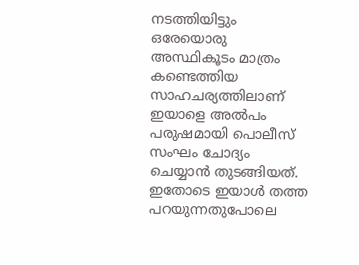നടത്തിയിട്ടും ഒരേയൊരു അസ്ഥികൂടം മാത്രം കണ്ടെത്തിയ സാഹചര്യത്തിലാണ് ഇയാളെ അല്‍പം പരുഷമായി പൊലീസ് സംഘം ചോദ്യം ചെയ്യാന്‍ തുടങ്ങിയത്. ഇതോടെ ഇയാള്‍ തത്ത പറയുന്നതുപോലെ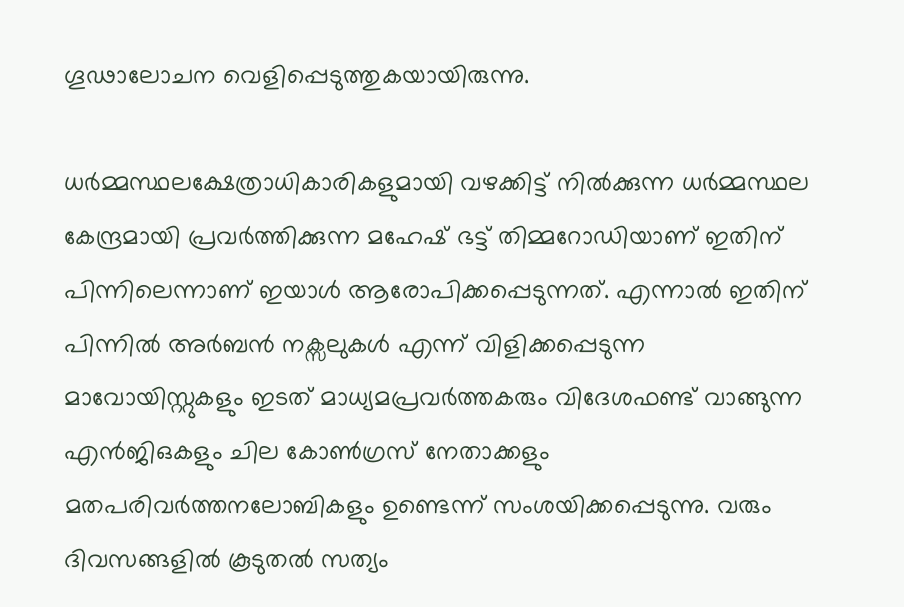ഗൂഢാലോചന വെളിപ്പെടുത്തുകയായിരുന്നു.

ധര്‍മ്മസ്ഥലക്ഷേത്രാധികാരികളുമായി വഴക്കിട്ട് നില്‍ക്കുന്ന ധര്‍മ്മസ്ഥല കേന്ദ്രമായി പ്രവര്‍ത്തിക്കുന്ന മഹേഷ് ഭട്ട് തിമ്മറോഡിയാണ് ഇതിന് പിന്നിലെന്നാണ് ഇയാള്‍ ആരോപിക്കപ്പെടുന്നത്. എന്നാല്‍ ഇതിന് പിന്നില്‍ അര്‍ബന്‍ നക്സലുകള്‍ എന്ന് വിളിക്കപ്പെടുന്ന മാവോയിസ്റ്റുകളും ഇടത് മാധ്യമപ്രവര്‍ത്തകരും വിദേശഫണ്ട് വാങ്ങുന്ന എന്‍ജിഒകളും ചില കോണ്‍ഗ്രസ് നേതാക്കളും മതപരിവര്‍ത്തനലോബികളും ഉണ്ടെന്ന് സംശയിക്കപ്പെടുന്നു. വരും ദിവസങ്ങളില്‍ കൂടുതല്‍ സത്യം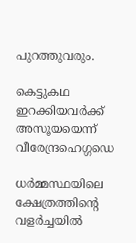പുറത്തുവരും.

കെട്ടുകഥ ഇറക്കിയവര്‍ക്ക് അസൂയയെന്ന് വീരേന്ദ്രഹെഗ്ഗഡെ

ധര്‍മ്മസ്ഥയിലെ ക്ഷേത്രത്തിന്റെ വളര്‍ച്ചയില്‍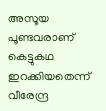അസൂയ പൂണ്ടവരാണ് കെട്ടുകഥ ഇറക്കിയതെന്ന് വീരേന്ദ്ര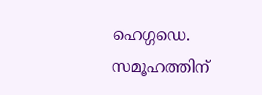ഹെഗ്ഗഡെ. സമൂഹത്തിന്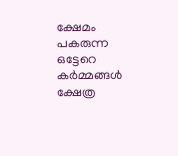ക്ഷേമം പകരുന്ന ഒട്ടേറെ കര്‍മ്മങ്ങള്‍ ക്ഷേത്ര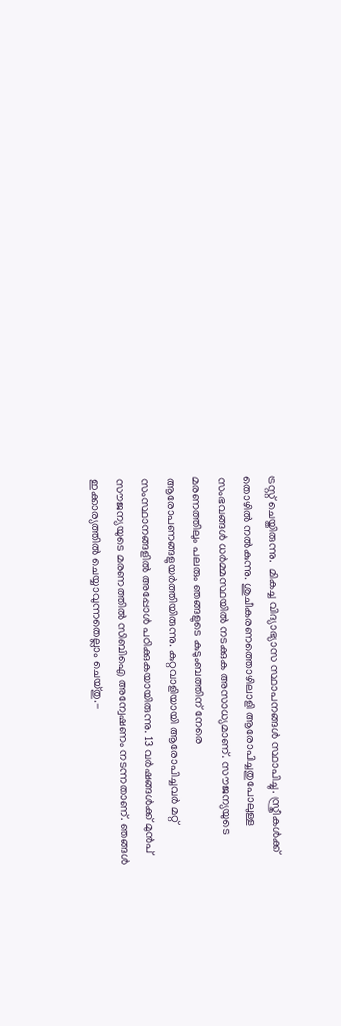ട്രസ്റ്റ് ചെയ്തിരുന്നു.  മികച്ച വിദ്യാഭ്യാസ സ്ഥാപനങ്ങള്‍ സ്ഥാപിച്ചു. സ്ത്രീകള്‍ക്ക് തൊഴില്‍ നല്‍കുന്നു. ശുചീകരണത്തൊഴിലാളി ആരോപിച്ചതുപോലുള്ള സംഭവങ്ങള്‍ ധര്‍മ്മസ്ഥയില്‍ നടക്കുക അസാധ്യമാണ്. സൗജന്യയുടെ മരണത്തിലും പലരും ഞങ്ങളുടെ കുടുംബത്തിന് നേരെ ആരോപണങ്ങളുയര്‍ത്തിയിരുന്നു. കുറ്റവാളിയായി ആരോപിച്ചവര്‍ മറ്റ് സംസ്ഥാനങ്ങളില്‍ അപ്പോള്‍ പഠിക്കുകയായിരുന്നു. 13 വര്‍ഷങ്ങള്‍ക്ക് മുന്‍പ് സൗജന്യയുടെ മരണത്തില്‍ സിബിഐ അന്വേഷണം നടന്നതാണ്. ഞങ്ങള്‍ ഇക്കാര്യത്തില്‍ ചെയ്യാവുന്നതെല്ലാം ചെയ്തു.-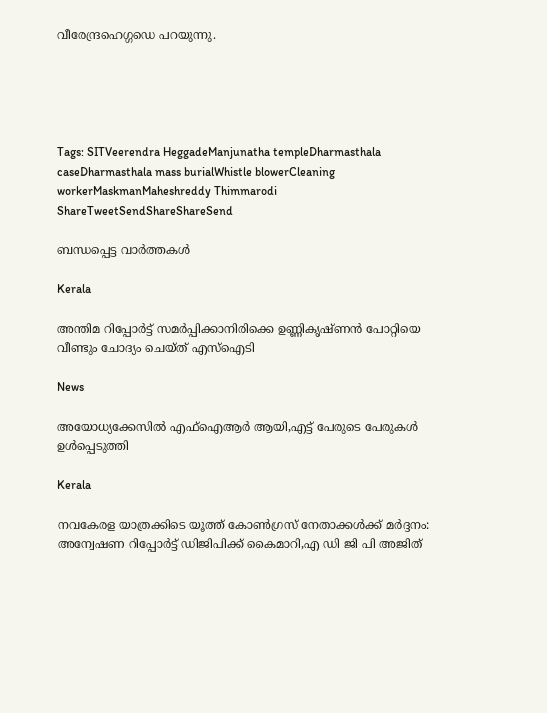വീരേന്ദ്രഹെഗ്ഗഡെ പറയുന്നു.





Tags: SITVeerendra HeggadeManjunatha templeDharmasthala caseDharmasthala mass burialWhistle blowerCleaning workerMaskmanMaheshreddy Thimmarodi
ShareTweetSendShareShareSend

ബന്ധപ്പെട്ട വാര്‍ത്തകള്‍

Kerala

അന്തിമ റിപ്പോർട്ട് സമർപ്പിക്കാനിരിക്കെ ഉണ്ണികൃഷ്ണൻ പോറ്റിയെ വീണ്ടും ചോദ്യം ചെയ്ത് എസ്‌ഐടി

News

അയോധ്യക്കേസിൽ എഫ്‌ഐആർ ആയി,എട്ട് പേരുടെ പേരുകൾ ഉൾപ്പെടുത്തി

Kerala

നവകേരള യാത്രക്കിടെ യൂത്ത് കോണ്‍ഗ്രസ് നേതാക്കള്‍ക്ക് മര്‍ദ്ദനം: അന്വേഷണ റിപ്പോര്‍ട്ട് ഡിജിപിക്ക് കൈമാറി,എ ഡി ജി പി അജിത്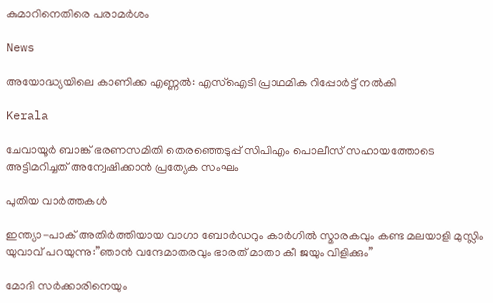കുമാറിനെതിരെ പരാമര്‍ശം

News

അയോദ്ധ്യയിലെ കാണിക്ക എണ്ണൽ: എസ്‌ഐടി പ്രാഥമിക റിപ്പോർട്ട് നൽകി

Kerala

ചേവായൂര്‍ ബാങ്ക് ഭരണസമിതി തെരഞ്ഞെടുപ്പ് സിപിഎം പൊലീസ് സഹായത്തോടെ അട്ടിമറിച്ചത് അന്വേഷിക്കാന്‍ പ്രത്യേക സംഘം

പുതിയ വാര്‍ത്തകള്‍

ഇന്ത്യാ-പാക് അതിര്‍ത്തിയായ വാഗാ ബോര്‍ഡറും കാര്‍ഗില്‍ സ്മാരകവും കണ്ട മലയാളി മുസ്ലിം യുവാവ് പറയുന്നു:”ഞാന്‍ വന്ദേമാതരവും ഭാരത് മാതാ കീ ജയും വിളിക്കും”

മോദി സര്‍ക്കാരിനെയും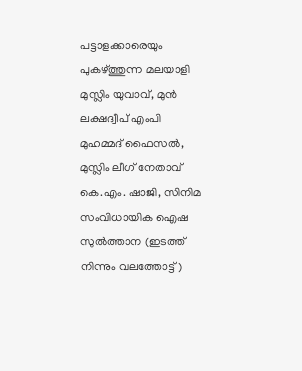പട്ടാളക്കാരെയും പുകഴ്ത്തുന്ന മലയാളി മുസ്ലിം യുവാവ്, മുന്‍ ലക്ഷദ്വീപ് എംപി മുഹമ്മദ് ഫൈസല്‍, മുസ്ലിം ലീഗ് നേതാവ് കെ.എം. ഷാജി, സിനിമ സംവിധായിക ഐഷ സുല്‍ത്താന (ഇടത്ത് നിന്നും വലത്തോട്ട്)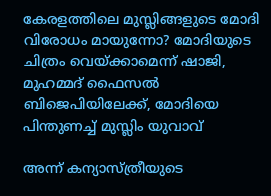കേരളത്തിലെ മുസ്ലിങ്ങളുടെ മോദി വിരോധം മായുന്നോ? മോദിയുടെ ചിത്രം വെയ്‌ക്കാമെന്ന് ഷാജി, മുഹമ്മദ് ഫൈസല്‍ ബിജെപിയിലേക്ക്, മോദിയെ പിന്തുണച്ച് മുസ്ലിം യുവാവ്

അന്ന് കന്യാസ്ത്രീയുടെ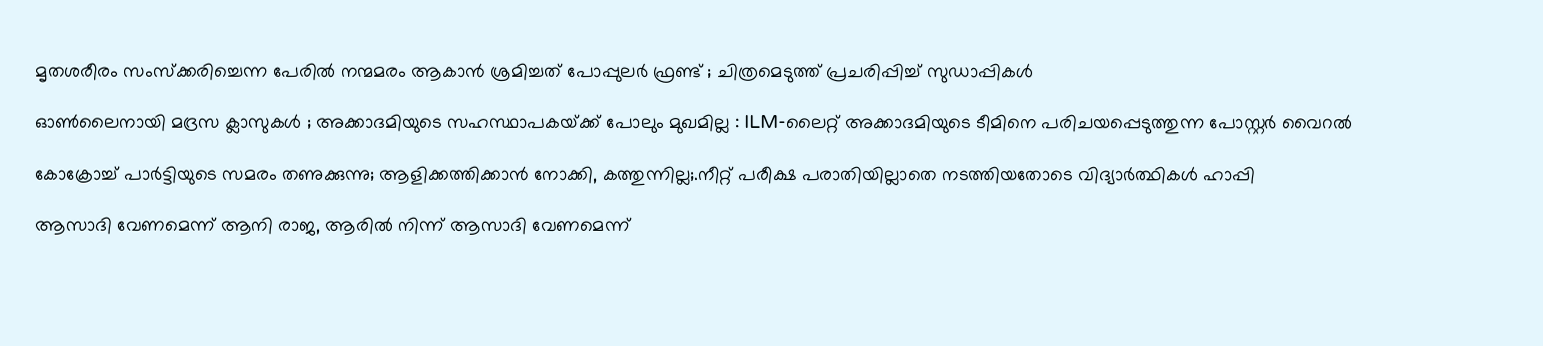മൃതശരീരം സംസ്ക്കരിച്ചെന്ന പേരിൽ നന്മമരം ആകാൻ ശ്രമിച്ചത് പോപ്പുലർ ഫ്രണ്ട് ; ചിത്രമെടുത്ത് പ്രചരിപ്പിച്ച് സുഡാപ്പികൾ

ഓൺലൈനായി മദ്രസ ക്ലാസുകൾ ; അക്കാദമിയുടെ സഹസ്ഥാപകയ്‌ക്ക് പോലും മുഖമില്ല : ILM-ലൈറ്റ് അക്കാദമിയുടെ ടീമിനെ പരിചയപ്പെടുത്തുന്ന പോസ്റ്റർ വൈറൽ

കോക്രോച്ച് പാര്‍ട്ടിയുടെ സമരം തണുക്കുന്നു; ആളിക്കത്തിക്കാന്‍ നോക്കി, കത്തുന്നില്ല;.നീറ്റ് പരീക്ഷ പരാതിയില്ലാതെ നടത്തിയതോടെ വിദ്യാര്‍ത്ഥികള്‍ ഹാപ്പി

ആസാദി വേണമെന്ന് ആനി രാജ, ആരില്‍ നിന്ന് ആസാദി വേണമെന്ന്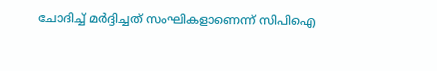ചോദിച്ച് മര്‍ദ്ദിച്ചത് സംഘികളാണെന്ന് സിപിഐ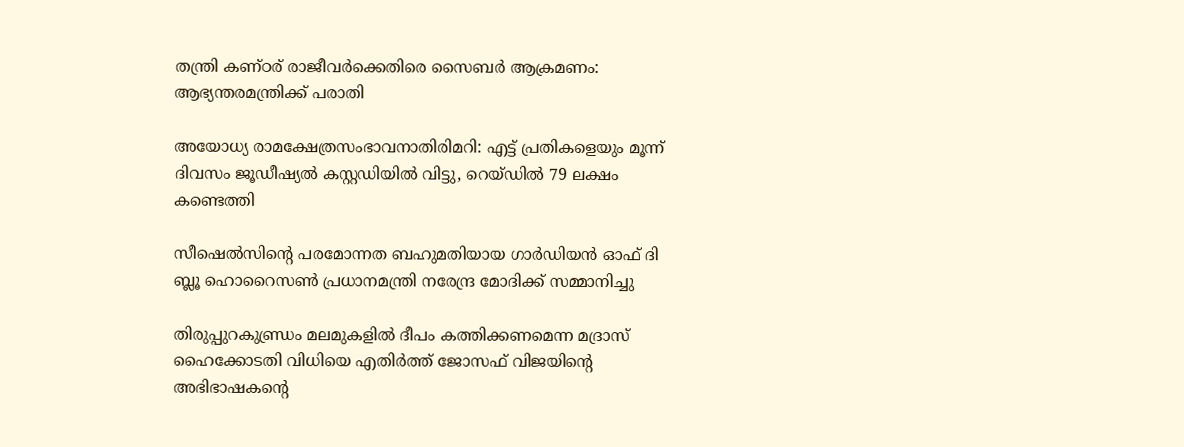തന്ത്രി കണ്ഠര് രാജീവര്‍ക്കെതിരെ സൈബര്‍ ആക്രമണം: ആഭ്യന്തരമന്ത്രിക്ക് പരാതി

അയോധ്യ രാമക്ഷേത്രസംഭാവനാതിരിമറി: എട്ട് പ്രതികളെയും മൂന്ന് ദിവസം ജൂഡീഷ്യല്‍ കസ്റ്റഡിയില്‍ വിട്ടു, റെയ്ഡില്‍ 79 ലക്ഷം കണ്ടെത്തി

സീഷെല്‍സിന്റെ പരമോന്നത ബഹുമതിയായ ഗാര്‍ഡിയന്‍ ഓഫ് ദി ബ്ലൂ ഹൊറൈസണ്‍ പ്രധാനമന്ത്രി നരേന്ദ്ര മോദിക്ക് സമ്മാനിച്ചു

തിരുപ്പുറകുണ്ഡ്രം മലമുകളില്‍ ദീപം കത്തിക്കണമെന്ന മദ്രാസ് ഹൈക്കോടതി വിധിയെ എതിര്‍ത്ത് ജോസഫ് വിജയിന്റെ അഭിഭാഷകന്റെ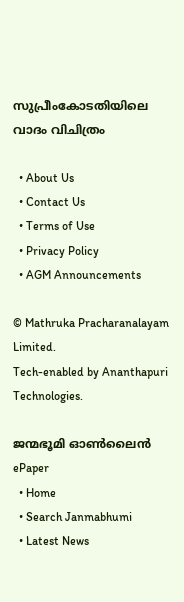സുപ്രീംകോടതിയിലെ വാദം വിചിത്രം

  • About Us
  • Contact Us
  • Terms of Use
  • Privacy Policy
  • AGM Announcements

© Mathruka Pracharanalayam Limited.
Tech-enabled by Ananthapuri Technologies.

ജന്മഭൂമി ഓണ്‍ലൈന്‍
ePaper
  • Home
  • Search Janmabhumi
  • Latest News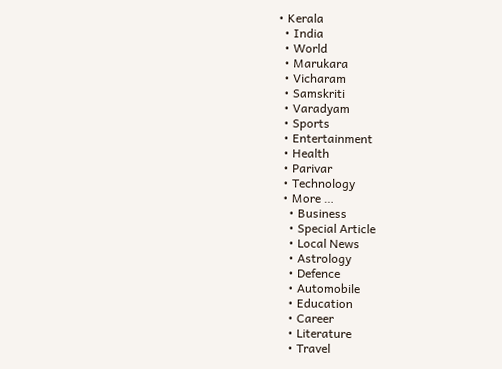• Kerala
  • India
  • World
  • Marukara
  • Vicharam
  • Samskriti
  • Varadyam
  • Sports
  • Entertainment
  • Health
  • Parivar
  • Technology
  • More …
    • Business
    • Special Article
    • Local News
    • Astrology
    • Defence
    • Automobile
    • Education
    • Career
    • Literature
    • Travel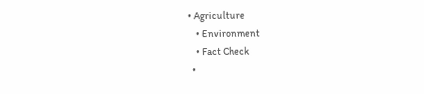• Agriculture
    • Environment
    • Fact Check
  •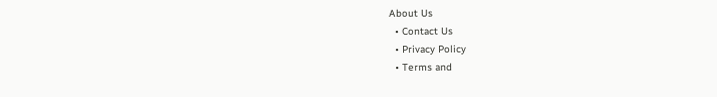About Us
  • Contact Us
  • Privacy Policy
  • Terms and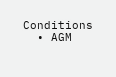Conditions
  • AGM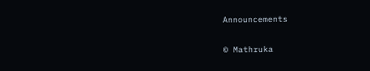Announcements

© Mathruka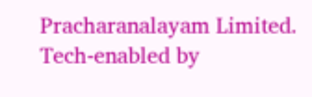Pracharanalayam Limited.
Tech-enabled by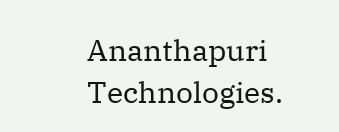Ananthapuri Technologies.